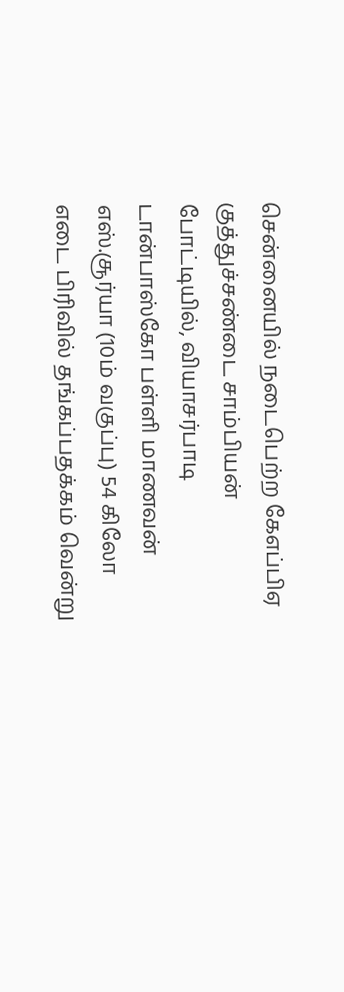சென்னையில் நடைபெற்ற கேஎப்பிஏ குத்துச்சண்டை சாம்பியன் போட்டியில், வியாசர்பாடி டான்பாஸ்கோ பள்ளி மாணவன் எஸ்.சூர்யா (10ம் வகுப்பு) 54 கிலோ எடை பிரிவில் தங்கப்பதக்கம் வென்று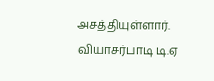அசத்தியுள்ளார். வியாசர்பாடி டி.ஏ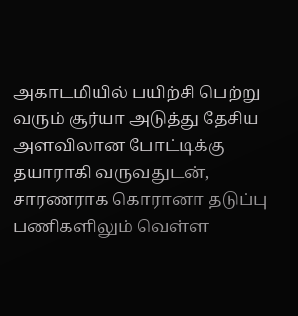அகாடமியில் பயிற்சி பெற்று வரும் சூர்யா அடுத்து தேசிய அளவிலான போட்டிக்கு தயாராகி வருவதுடன், சாரணராக கொரானா தடுப்பு பணிகளிலும் வெள்ள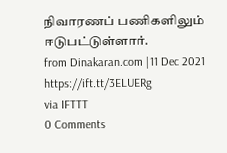நிவாரணப் பணிகளிலும் ஈடுபட்டுள்ளார்.
from Dinakaran.com |11 Dec 2021 https://ift.tt/3ELUERg
via IFTTT
0 Comments